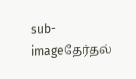sub-imageதேர்தல்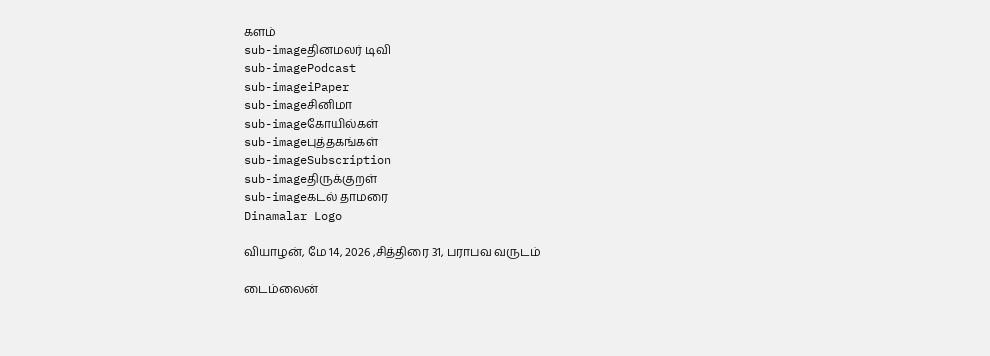களம்
sub-imageதினமலர் டிவி
sub-imagePodcast
sub-imageiPaper
sub-imageசினிமா
sub-imageகோயில்கள்
sub-imageபுத்தகங்கள்
sub-imageSubscription
sub-imageதிருக்குறள்
sub-imageகடல் தாமரை
Dinamalar Logo

வியாழன், மே 14, 2026 ,சித்திரை 31, பராபவ வருடம்

டைம்லைன்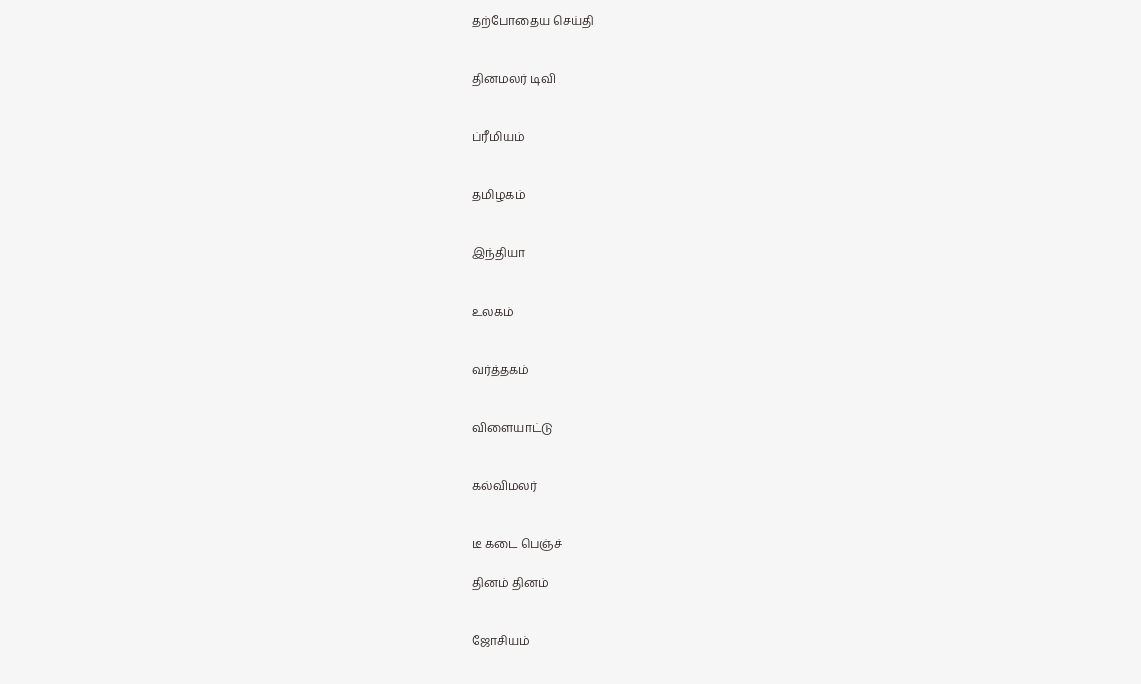தற்போதைய செய்தி


தினமலர் டிவி


ப்ரீமியம்


தமிழகம்


இந்தியா


உலகம்


வர்த்தகம்


விளையாட்டு


கல்விமலர்


டீ கடை பெஞ்ச்

தினம் தினம்


ஜோசியம்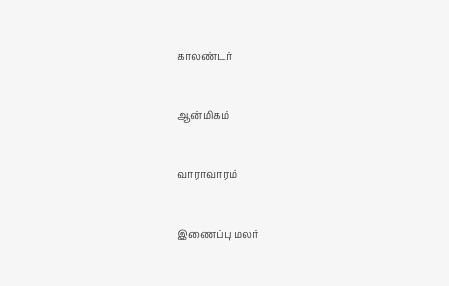காலண்டர்


ஆன்மிகம்


வாராவாரம்


இணைப்பு மலர்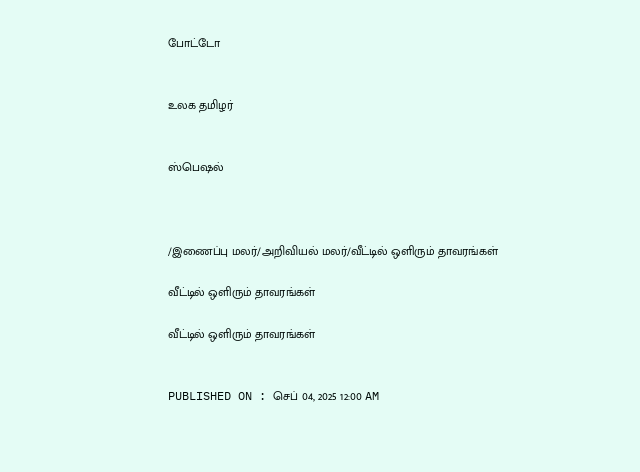போட்டோ


உலக தமிழர்


ஸ்பெஷல்



/இணைப்பு மலர்/அறிவியல் மலர்/வீட்டில் ஒளிரும் தாவரங்கள்

வீட்டில் ஒளிரும் தாவரங்கள்

வீட்டில் ஒளிரும் தாவரங்கள்


PUBLISHED ON : செப் 04, 2025 12:00 AM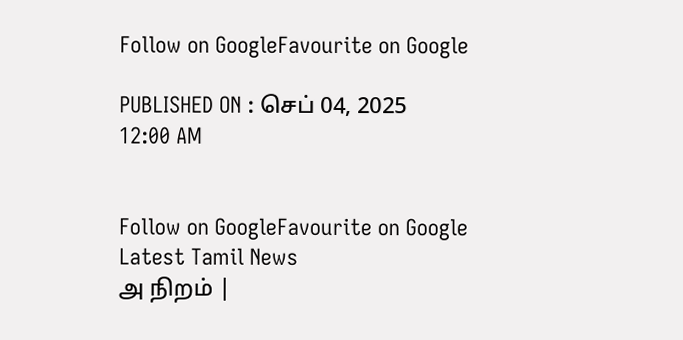Follow on GoogleFavourite on Google

PUBLISHED ON : செப் 04, 2025 12:00 AM


Follow on GoogleFavourite on Google
Latest Tamil News
அ நிறம் |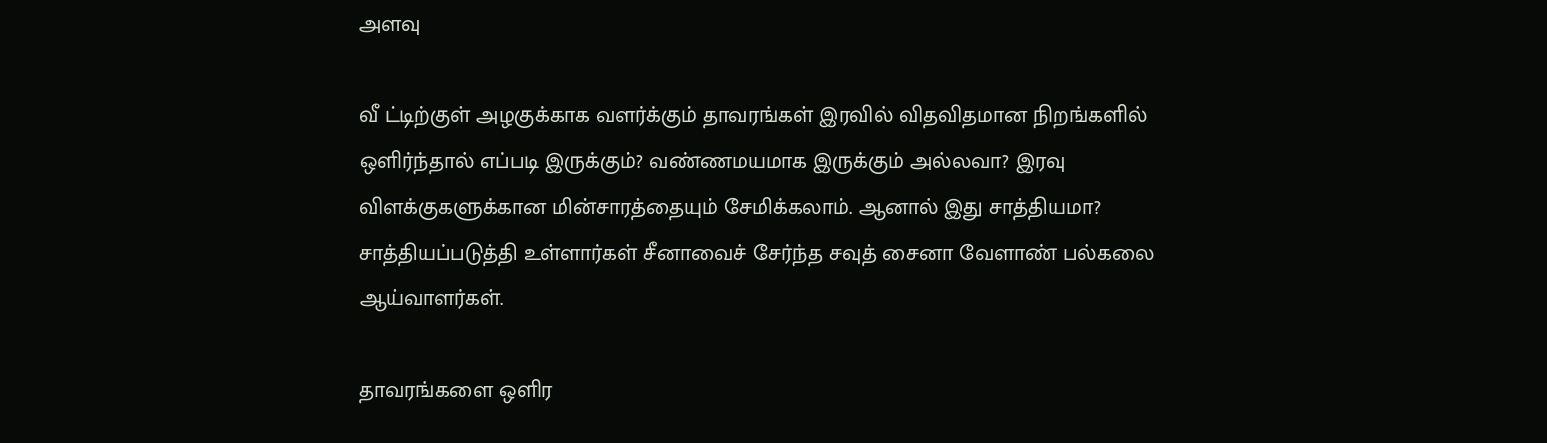அளவு

வீ ட்டிற்குள் அழகுக்காக வளர்க்கும் தாவரங்கள் இரவில் விதவிதமான நிறங்களில் ஒளிர்ந்தால் எப்படி இருக்கும்? வண்ணமயமாக இருக்கும் அல்லவா? இரவு விளக்குகளுக்கான மின்சாரத்தையும் சேமிக்கலாம். ஆனால் இது சாத்தியமா? சாத்தியப்படுத்தி உள்ளார்கள் சீனாவைச் சேர்ந்த சவுத் சைனா வேளாண் பல்கலை ஆய்வாளர்கள்.

தாவரங்களை ஒளிர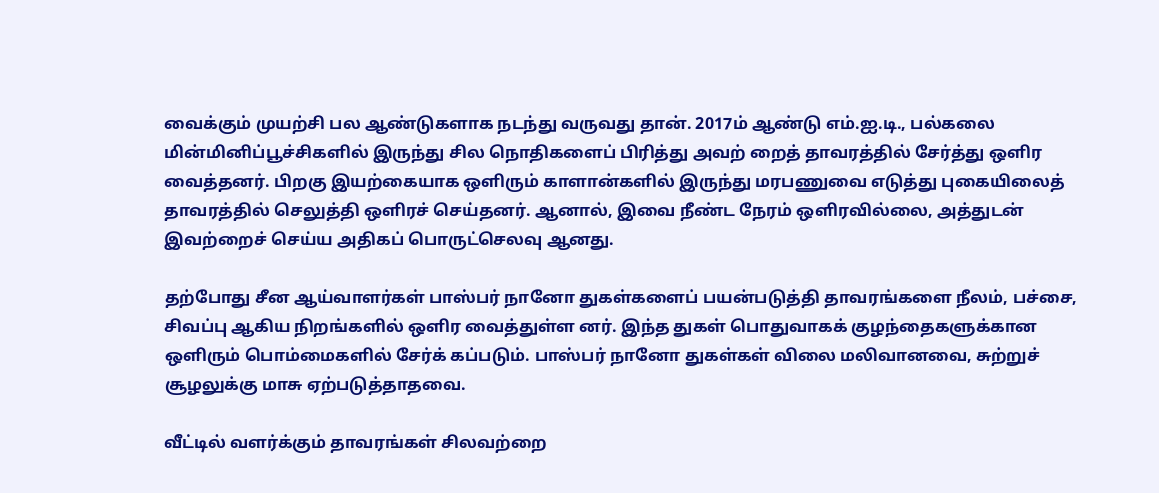வைக்கும் முயற்சி பல ஆண்டுகளாக நடந்து வருவது தான். 2017ம் ஆண்டு எம்.ஐ.டி., பல்கலை மின்மினிப்பூச்சிகளில் இருந்து சில நொதிகளைப் பிரித்து அவற் றைத் தாவரத்தில் சேர்த்து ஒளிர வைத்தனர். பிறகு இயற்கையாக ஒளிரும் காளான்களில் இருந்து மரபணுவை எடுத்து புகையிலைத் தாவரத்தில் செலுத்தி ஒளிரச் செய்தனர். ஆனால், இவை நீண்ட நேரம் ஒளிரவில்லை, அத்துடன் இவற்றைச் செய்ய அதிகப் பொருட்செலவு ஆனது.

தற்போது சீன ஆய்வாளர்கள் பாஸ்பர் நானோ துகள்களைப் பயன்படுத்தி தாவரங்களை நீலம், பச்சை, சிவப்பு ஆகிய நிறங்களில் ஒளிர வைத்துள்ள னர். இந்த துகள் பொதுவாகக் குழந்தைகளுக்கான ஒளிரும் பொம்மைகளில் சேர்க் கப்படும். பாஸ்பர் நானோ துகள்கள் விலை மலிவானவை, சுற்றுச் சூழலுக்கு மாசு ஏற்படுத்தாதவை.

வீட்டில் வளர்க்கும் தாவரங்கள் சிலவற்றை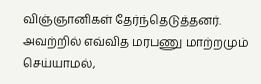விஞ்ஞானிகள் தேர்ந்தெடுத்தனர். அவற்றில் எவ்வித மரபணு மாற்றமும் செய்யாமல்,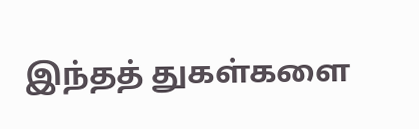இந்தத் துகள்களை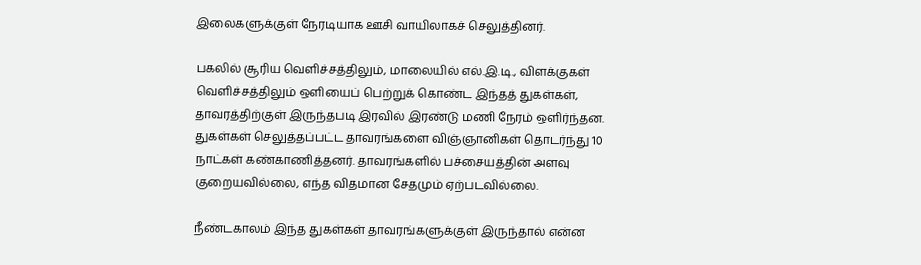இலைகளுக்குள் நேரடியாக ஊசி வாயிலாகச் செலுத்தினர்.

பகலில் சூரிய வெளிச்சத்திலும், மாலையில் எல்.இ.டி., விளக்குகள் வெளிச்சத்திலும் ஒளியைப் பெற்றுக் கொண்ட இந்தத் துகள்கள், தாவரத்திற்குள் இருந்தபடி இரவில் இரண்டு மணி நேரம் ஒளிர்ந்தன. துகள்கள் செலுத்தப்பட்ட தாவரங்களை விஞ்ஞானிகள் தொடர்ந்து 10 நாட்கள் கண்காணித்தனர். தாவரங்களில் பச்சையத்தின் அளவு குறையவில்லை, எந்த விதமான சேதமும் ஏற்படவில்லை.

நீண்டகாலம் இந்த துகள்கள் தாவரங்களுக்குள் இருந்தால் என்ன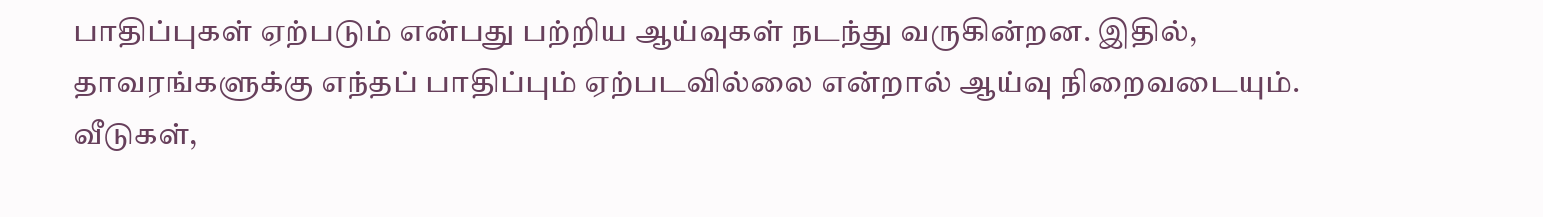பாதிப்புகள் ஏற்படும் என்பது பற்றிய ஆய்வுகள் நடந்து வருகின்றன. இதில், தாவரங்களுக்கு எந்தப் பாதிப்பும் ஏற்படவில்லை என்றால் ஆய்வு நிறைவடையும். வீடுகள்,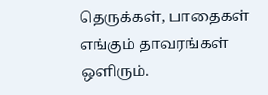தெருக்கள், பாதைகள் எங்கும் தாவரங்கள் ஒளிரும்.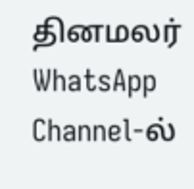தினமலர் WhatsApp Channel-ல்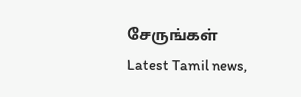சேருங்கள்
Latest Tamil news,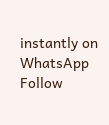instantly on WhatsApp
Follow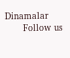Dinamalar
      Follow us